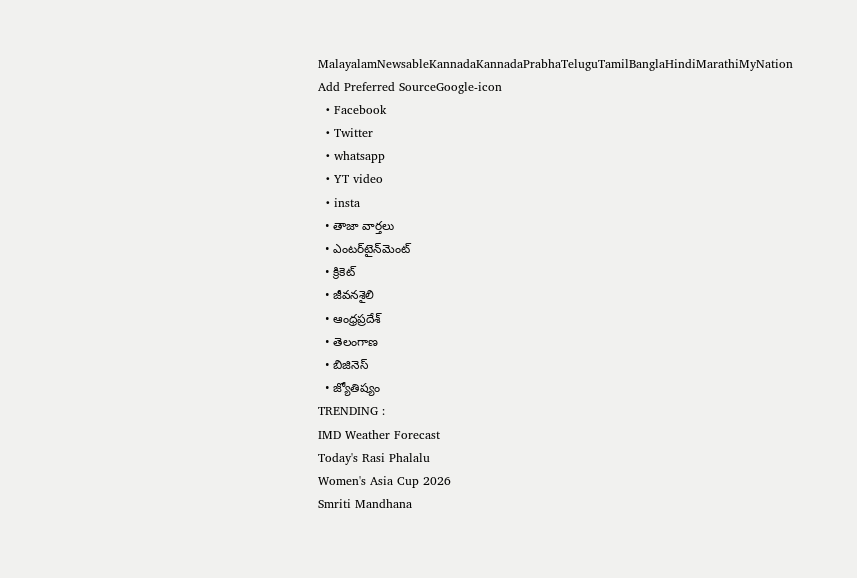MalayalamNewsableKannadaKannadaPrabhaTeluguTamilBanglaHindiMarathiMyNation
Add Preferred SourceGoogle-icon
  • Facebook
  • Twitter
  • whatsapp
  • YT video
  • insta
  • తాజా వార్తలు
  • ఎంటర్‌టైన్‌మెంట్
  • క్రికెట్
  • జీవనశైలి
  • ఆంధ్రప్రదేశ్
  • తెలంగాణ
  • బిజినెస్
  • జ్యోతిష్యం
TRENDING :
IMD Weather Forecast
Today's Rasi Phalalu
Women's Asia Cup 2026
Smriti Mandhana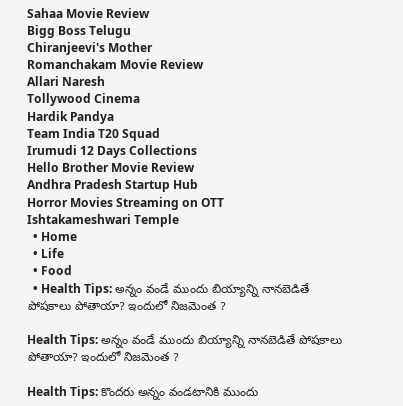Sahaa Movie Review
Bigg Boss Telugu
Chiranjeevi's Mother
Romanchakam Movie Review
Allari Naresh
Tollywood Cinema
Hardik Pandya
Team India T20 Squad
Irumudi 12 Days Collections
Hello Brother Movie Review
Andhra Pradesh Startup Hub
Horror Movies Streaming on OTT
Ishtakameshwari Temple
  • Home
  • Life
  • Food
  • Health Tips: అన్నం వండే ముందు బియ్యాన్ని నానబెడితే పోషకాలు పోతాయా? ఇందులో నిజమెంత ?

Health Tips: అన్నం వండే ముందు బియ్యాన్ని నానబెడితే పోషకాలు పోతాయా? ఇందులో నిజమెంత ?

Health Tips: కొందరు అన్నం వండటానికి ముందు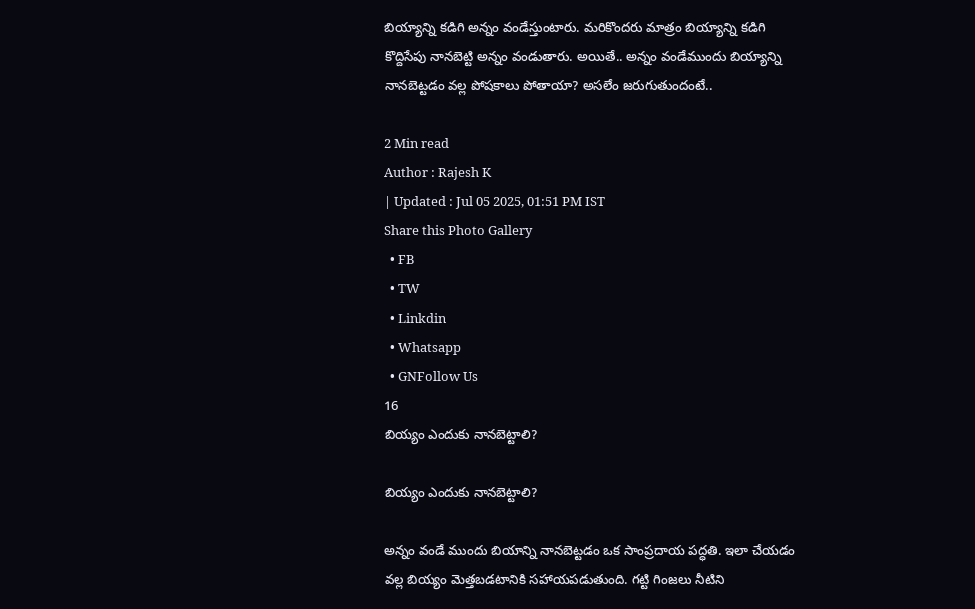బియ్యాన్ని కడిగి అన్నం వండేస్తుంటారు. మరికొందరు మాత్రం బియ్యాన్ని కడిగి కొద్దిసేపు నానబెట్టి అన్నం వండుతారు. అయితే.. అన్నం వండేముందు బియ్యాన్ని నానబెట్టడం వల్ల పోషకాలు పోతాయా? అసలేం జరుగుతుందంటే..

2 Min read
Author : Rajesh K
| Updated : Jul 05 2025, 01:51 PM IST
Share this Photo Gallery
  • FB
  • TW
  • Linkdin
  • Whatsapp
  • GNFollow Us
16
బియ్యం ఎందుకు నానబెట్టాలి?

బియ్యం ఎందుకు నానబెట్టాలి?

అన్నం వండే ముందు బియాన్ని నానబెట్టడం ఒక సాంప్రదాయ పద్ధతి. ఇలా చేయడం వల్ల బియ్యం మెత్తబడటానికి సహాయపడుతుంది. గట్టి గింజలు నీటిని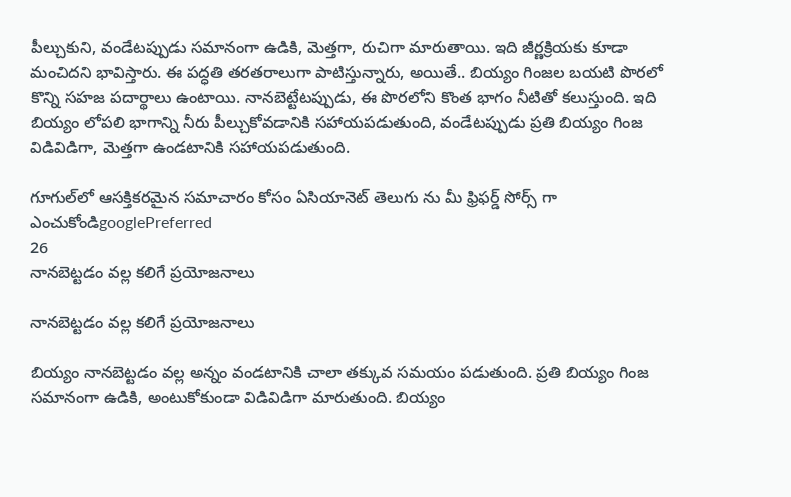పీల్చుకుని, వండేటప్పుడు సమానంగా ఉడికి, మెత్తగా, రుచిగా మారుతాయి. ఇది జీర్ణక్రియకు కూడా మంచిదని భావిస్తారు. ఈ పద్ధతి తరతరాలుగా పాటిస్తున్నారు, అయితే.. బియ్యం గింజల బయటి పొరలో కొన్ని సహజ పదార్థాలు ఉంటాయి. నానబెట్టేటప్పుడు, ఈ పొరలోని కొంత భాగం నీటితో కలుస్తుంది. ఇది బియ్యం లోపలి భాగాన్ని నీరు పీల్చుకోవడానికి సహాయపడుతుంది, వండేటప్పుడు ప్రతి బియ్యం గింజ విడివిడిగా, మెత్తగా ఉండటానికి సహాయపడుతుంది.

గూగుల్‌లో ఆసక్తికరమైన సమాచారం కోసం ఏసియానెట్ తెలుగు ను మీ ఫ్రిఫర్డ్ సోర్స్ గా ఎంచుకోండిgooglePreferred
26
నానబెట్టడం వల్ల కలిగే ప్రయోజనాలు

నానబెట్టడం వల్ల కలిగే ప్రయోజనాలు

బియ్యం నానబెట్టడం వల్ల అన్నం వండటానికి చాలా తక్కువ సమయం పడుతుంది. ప్రతి బియ్యం గింజ సమానంగా ఉడికి, అంటుకోకుండా విడివిడిగా మారుతుంది. బియ్యం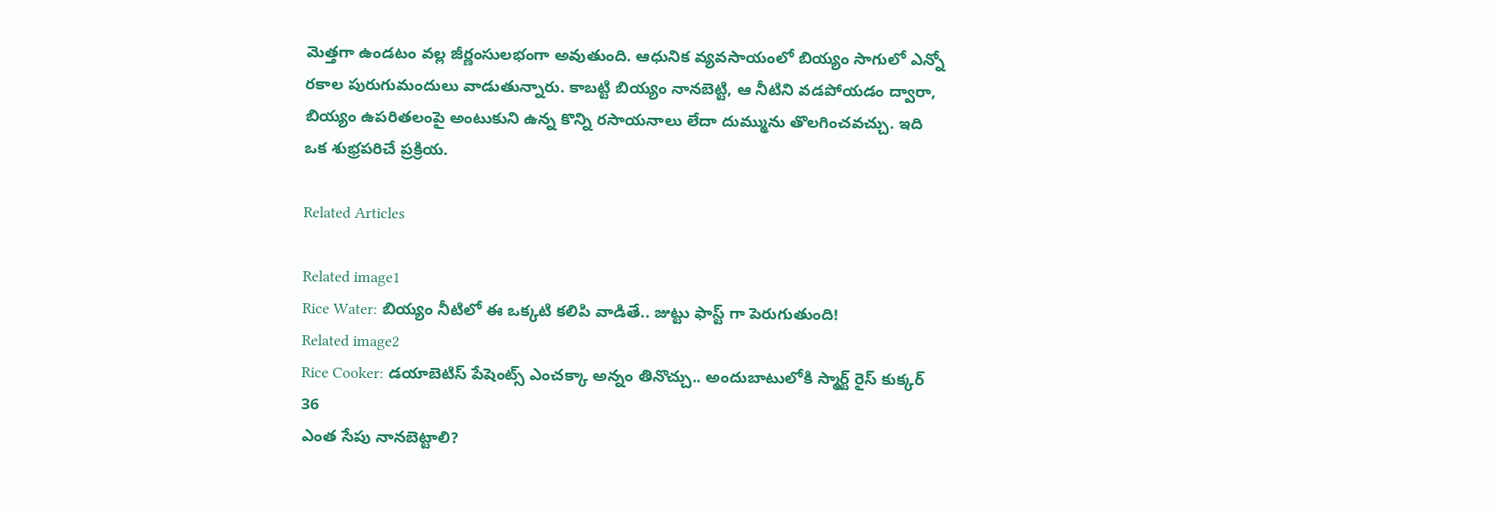మెత్తగా ఉండటం వల్ల జీర్ణంసులభంగా అవుతుంది. ఆధునిక వ్యవసాయంలో బియ్యం సాగులో ఎన్నో రకాల పురుగుమందులు వాడుతున్నారు. కాబట్టి బియ్యం నానబెట్టి, ఆ నీటిని వడపోయడం ద్వారా, బియ్యం ఉపరితలంపై అంటుకుని ఉన్న కొన్ని రసాయనాలు లేదా దుమ్మును తొలగించవచ్చు. ఇది ఒక శుభ్రపరిచే ప్రక్రియ.

Related Articles

Related image1
Rice Water: బియ్యం నీటిలో ఈ ఒక్కటి కలిపి వాడితే.. జుట్టు ఫాస్ట్ గా పెరుగుతుంది!
Related image2
Rice Cooker: డయాబెటిస్ పేషెంట్స్ ఎంచక్కా అన్నం తినొచ్చు.. అందుబాటులోకి స్మార్ట్ రైస్ కుక్కర్
36
ఎంత సేపు నానబెట్టాలి?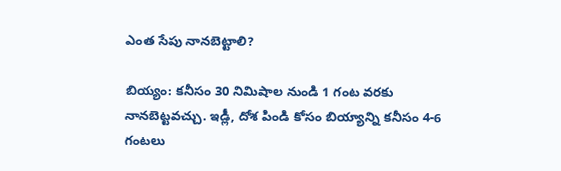ఎంత సేపు నానబెట్టాలి?

బియ్యం: కనీసం 30 నిమిషాల నుండి 1 గంట వరకు నానబెట్టవచ్చు. ఇడ్లీ, దోశ పిండి కోసం బియ్యాన్ని కనీసం 4-6 గంటలు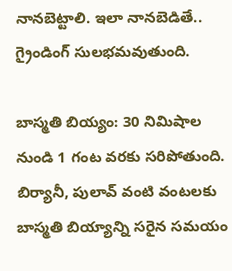నానబెట్టాలి. ఇలా నానబెడితే.. గ్రైండింగ్‌ సులభమవుతుంది.

బాస్మతి బియ్యం: 30 నిమిషాల నుండి 1 గంట వరకు సరిపోతుంది. బిర్యానీ, పులావ్ వంటి వంటలకు బాస్మతి బియ్యాన్ని సరైన సమయం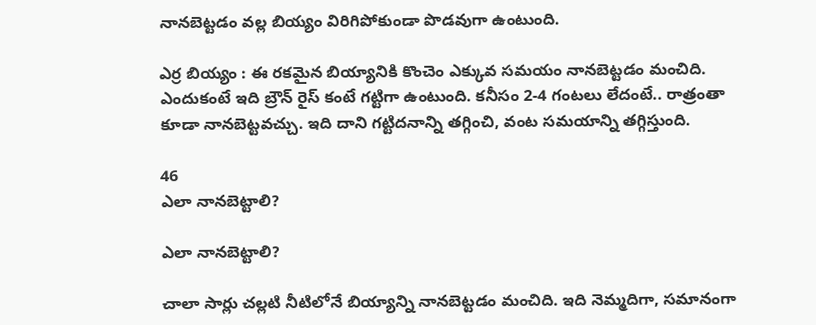నానబెట్టడం వల్ల బియ్యం విరిగిపోకుండా పొడవుగా ఉంటుంది.

ఎర్ర బియ్యం : ఈ రకమైన బియ్యానికి కొంచెం ఎక్కువ సమయం నానబెట్టడం మంచిది.  ఎందుకంటే ఇది బ్రౌన్ రైస్ కంటే గట్టిగా ఉంటుంది. కనీసం 2-4 గంటలు లేదంటే.. రాత్రంతా కూడా నానబెట్టవచ్చు. ఇది దాని గట్టిదనాన్ని తగ్గించి, వంట సమయాన్ని తగ్గిస్తుంది.

46
ఎలా నానబెట్టాలి?

ఎలా నానబెట్టాలి?

చాలా సార్లు చల్లటి నీటిలోనే బియ్యాన్ని నానబెట్టడం మంచిది. ఇది నెమ్మదిగా, సమానంగా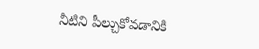నీటిని పీల్చుకోవడానికి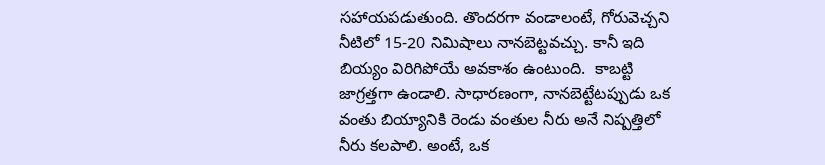సహాయపడుతుంది. తొందరగా వండాలంటే, గోరువెచ్చని నీటిలో 15-20 నిమిషాలు నానబెట్టవచ్చు. కానీ ఇది బియ్యం విరిగిపోయే అవకాశం ఉంటుంది.  కాబట్టి జాగ్రత్తగా ఉండాలి. సాధారణంగా, నానబెట్టేటప్పుడు ఒక వంతు బియ్యానికి రెండు వంతుల నీరు అనే నిష్పత్తిలో నీరు కలపాలి. అంటే, ఒక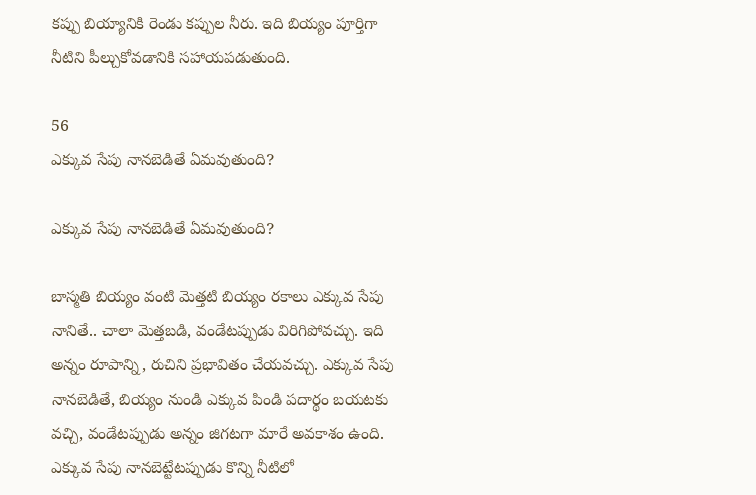కప్పు బియ్యానికి రెండు కప్పుల నీరు. ఇది బియ్యం పూర్తిగా నీటిని పీల్చుకోవడానికి సహాయపడుతుంది.

56
ఎక్కువ సేపు నానబెడితే ఏమవుతుంది?

ఎక్కువ సేపు నానబెడితే ఏమవుతుంది?

బాస్మతి బియ్యం వంటి మెత్తటి బియ్యం రకాలు ఎక్కువ సేపు నానితే.. చాలా మెత్తబడి, వండేటప్పుడు విరిగిపోవచ్చు. ఇది అన్నం రూపాన్ని, రుచిని ప్రభావితం చేయవచ్చు. ఎక్కువ సేపు నానబెడితే, బియ్యం నుండి ఎక్కువ పిండి పదార్థం బయటకు వచ్చి, వండేటప్పుడు అన్నం జిగటగా మారే అవకాశం ఉంది. ఎక్కువ సేపు నానబెట్టేటప్పుడు కొన్ని నీటిలో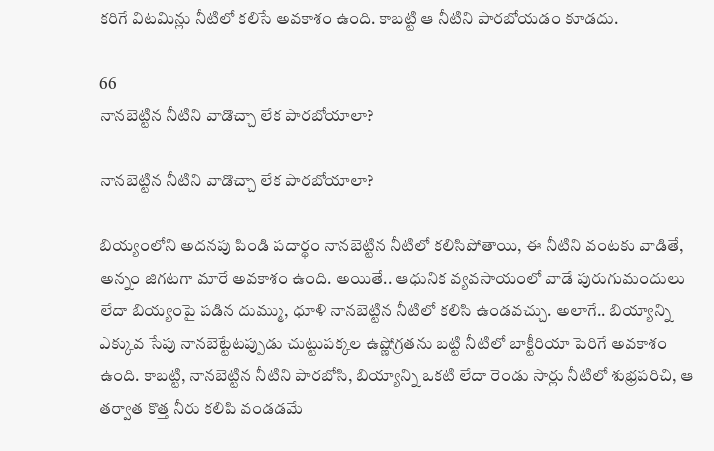కరిగే విటమిన్లు నీటిలో కలిసే అవకాశం ఉంది. కాబట్టి ఆ నీటిని పారబోయడం కూడదు.

66
నానబెట్టిన నీటిని వాడొచ్చా లేక పారబోయాలా?

నానబెట్టిన నీటిని వాడొచ్చా లేక పారబోయాలా?

బియ్యంలోని అదనపు పిండి పదార్థం నానబెట్టిన నీటిలో కలిసిపోతాయి, ఈ నీటిని వంటకు వాడితే, అన్నం జిగటగా మారే అవకాశం ఉంది. అయితే.. ఆధునిక వ్యవసాయంలో వాడే పురుగుమందులు లేదా బియ్యంపై పడిన దుమ్ము, ధూళి నానబెట్టిన నీటిలో కలిసి ఉండవచ్చు. అలాగే.. బియ్యాన్ని ఎక్కువ సేపు నానబెట్టేటప్పుడు చుట్టుపక్కల ఉష్ణోగ్రతను బట్టి నీటిలో బాక్టీరియా పెరిగే అవకాశం ఉంది. కాబట్టి, నానబెట్టిన నీటిని పారబోసి, బియ్యాన్ని ఒకటి లేదా రెండు సార్లు నీటిలో శుభ్రపరిచి, ఆ తర్వాత కొత్త నీరు కలిపి వండడమే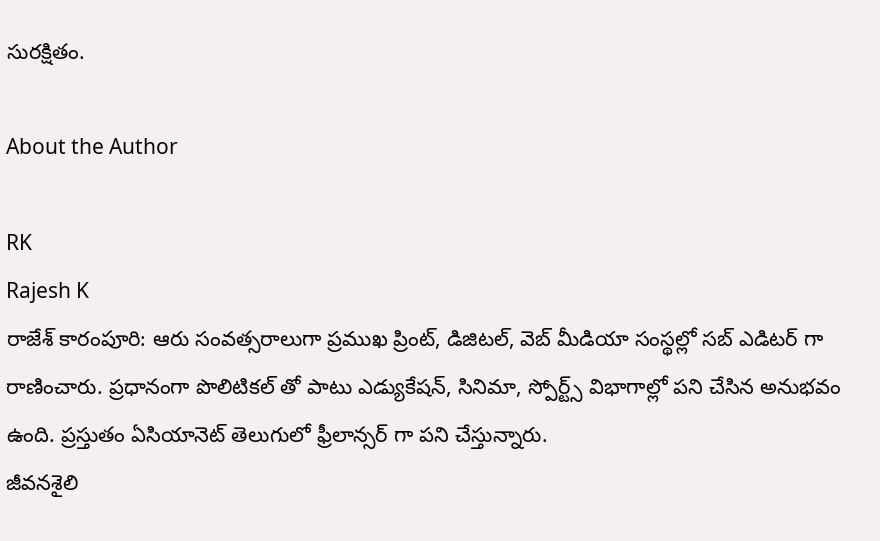సురక్షితం.

About the Author

RK
Rajesh K
రాజేశ్ కారంపూరి: ఆరు సంవత్సరాలుగా ప్రముఖ ప్రింట్, డిజిటల్, వెబ్ మీడియా సంస్థల్లో సబ్ ఎడిటర్ గా రాణించారు. ప్రధానంగా పొలిటికల్ తో పాటు ఎడ్యుకేషన్, సినిమా, స్పోర్ట్స్ విభాగాల్లో పని చేసిన అనుభవం ఉంది. ప్రస్తుతం ఏసియానెట్‌ తెలుగులో ఫ్రీలాన్సర్ గా పని చేస్తున్నారు.
జీవనశైలి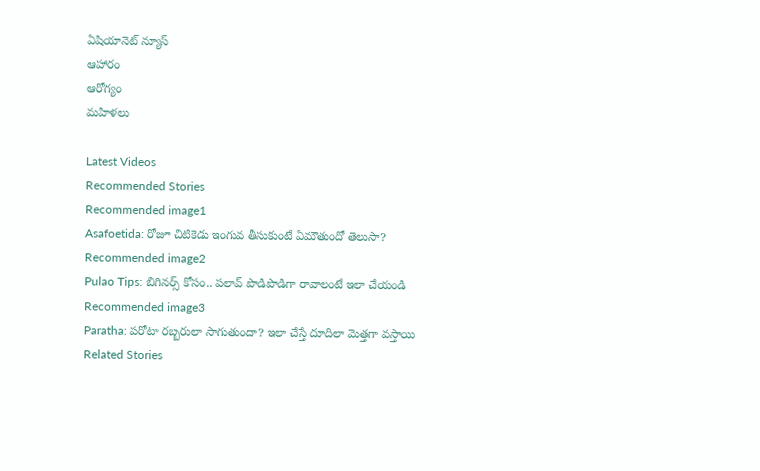ఏషియానెట్ న్యూస్
ఆహారం
ఆరోగ్యం
మహిళలు

Latest Videos
Recommended Stories
Recommended image1
Asafoetida: రోజూ చిటికెడు ఇంగువ తీసుకుంటే ఏమౌతుందో తెలుసా?
Recommended image2
Pulao Tips: బిగినర్స్ కోసం.. పలావ్ పొడిపొడిగా రావాలంటే ఇలా చేయండి
Recommended image3
Paratha: పరోటా రబ్బరులా సాగుతుందా? ఇలా చేస్తే దూదిలా మెత్తగా వస్తాయి
Related Stories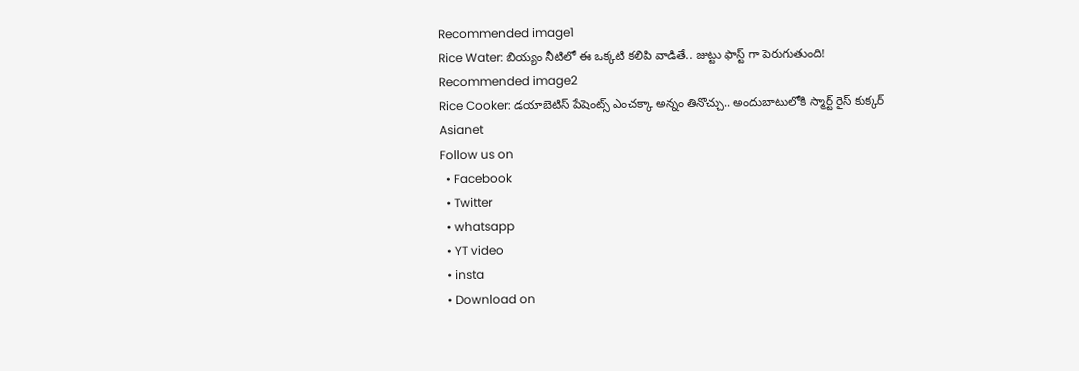Recommended image1
Rice Water: బియ్యం నీటిలో ఈ ఒక్కటి కలిపి వాడితే.. జుట్టు ఫాస్ట్ గా పెరుగుతుంది!
Recommended image2
Rice Cooker: డయాబెటిస్ పేషెంట్స్ ఎంచక్కా అన్నం తినొచ్చు.. అందుబాటులోకి స్మార్ట్ రైస్ కుక్కర్
Asianet
Follow us on
  • Facebook
  • Twitter
  • whatsapp
  • YT video
  • insta
  • Download on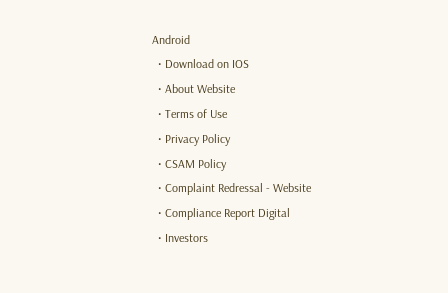Android
  • Download on IOS
  • About Website
  • Terms of Use
  • Privacy Policy
  • CSAM Policy
  • Complaint Redressal - Website
  • Compliance Report Digital
  • Investors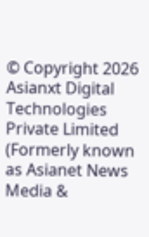© Copyright 2026 Asianxt Digital Technologies Private Limited (Formerly known as Asianet News Media &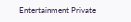Entertainment Private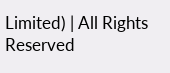Limited) | All Rights Reserved